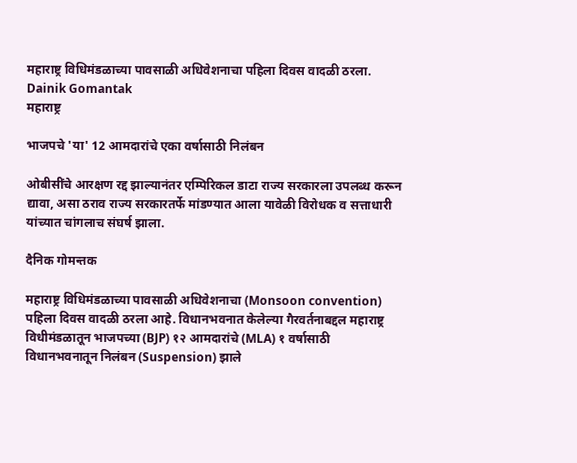महाराष्ट्र विधिमंडळाच्या पावसाळी अधिवेशनाचा पहिला दिवस वादळी ठरला.  Dainik Gomantak
महाराष्ट्र

भाजपचे 'या' 12 आमदारांचे एका वर्षासाठी निलंबन

ओबीसींचे आरक्षण रद्द झाल्यानंतर एम्पिरिकल डाटा राज्य सरकारला उपलब्ध करून द्यावा, असा ठराव राज्य सरकारतर्फे मांडण्यात आला यावेळी विरोधक व सत्ताधारी यांच्यात चांगलाच संघर्ष झाला.

दैनिक गोमन्तक

महाराष्ट्र विधिमंडळाच्या पावसाळी अधिवेशनाचा (Monsoon convention) पहिला दिवस वादळी ठरला आहे. विधानभवनात केलेल्या गैरवर्तनाबद्दल महाराष्ट्र विधीमंडळातून भाजपच्या (BJP) १२ आमदारांचे (MLA) १ वर्षासाठी विधानभवनातून निलंबन (Suspension) झाले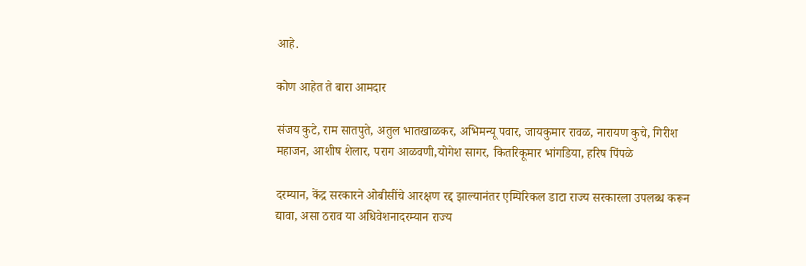आहे.

कोण आहेत ते बारा आमदार

संजय कुटे, राम सातपुते, अतुल भातखाळकर, अभिमन्यू पवार, जायकुमार रावळ, नारायण कुचे, गिरीश महाजन, आशीष शेलार, पराग आळवणी,योगेश सागर, कितरिकूमार भांगडिया, हरिष पिंपळे

दरम्यान, केंद्र सरकारने ओबीसींचे आरक्षण रद्द झाल्यानंतर एम्पिरिकल डाटा राज्य सरकारला उपलब्ध करून द्यावा, असा ठराव या अधिवेशनादरम्यान राज्य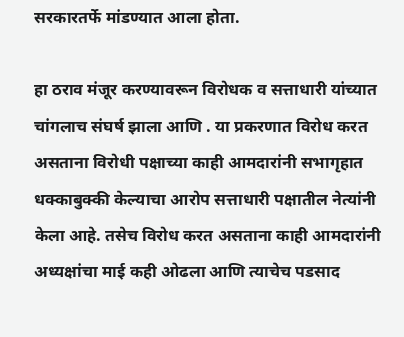सरकारतर्फे मांडण्यात आला होता.

हा ठराव मंजूर करण्यावरून विरोधक व सत्ताधारी यांच्यात चांगलाच संघर्ष झाला आणि . या प्रकरणात विरोध करत असताना विरोधी पक्षाच्या काही आमदारांनी सभागृहात धक्काबुक्की केल्याचा आरोप सत्ताधारी पक्षातील नेत्यांनी केला आहे. तसेच विरोध करत असताना काही आमदारांनी अध्यक्षांचा माई कही ओढला आणि त्याचेच पडसाद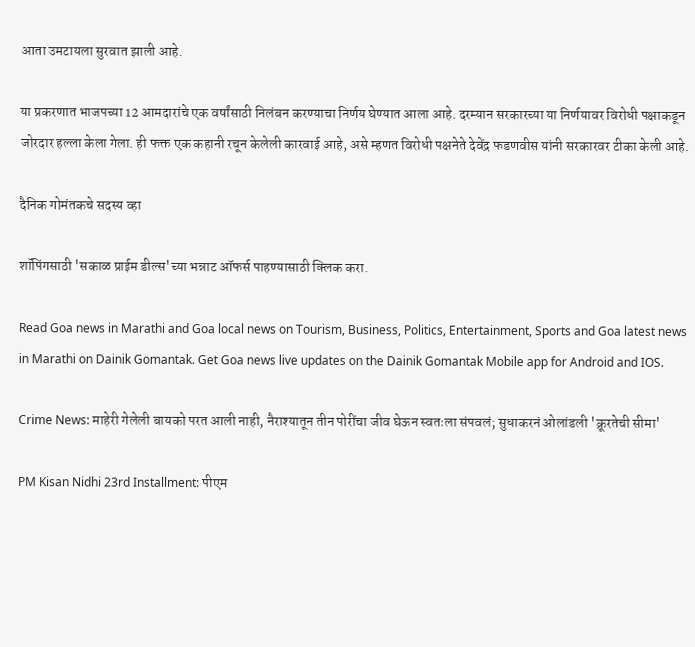आता उमटायला सुरवात झाली आहे.

या प्रकरणात भाजपच्या 12 आमदारांचे एक वर्षांसाठी निलंबन करण्याचा निर्णय घेण्यात आला आहे. दरम्यान सरकारच्या या निर्णयावर विरोधी पक्षाकडून जोरदार हल्ला केला गेला. ही फक्त एक कहानी रचून केलेली कारवाई आहे, असे म्हणत विरोधी पक्षनेते देवेंद्र फडणवीस यांनी सरकारवर टीका केली आहे.

दैनिक गोमंतकचे सदस्य व्हा

शॉपिंगसाठी 'सकाळ प्राईम डील्स'च्या भन्नाट ऑफर्स पाहण्यासाठी क्लिक करा.

Read Goa news in Marathi and Goa local news on Tourism, Business, Politics, Entertainment, Sports and Goa latest news in Marathi on Dainik Gomantak. Get Goa news live updates on the Dainik Gomantak Mobile app for Android and IOS.

Crime News: माहेरी गेलेली बायको परत आली नाही, नैराश्यातून तीन पोरींचा जीव घेऊन स्वतःला संपवलं; सुधाकरनं ओलांडली 'क्रूरतेची सीमा'

PM Kisan Nidhi 23rd Installment: पीएम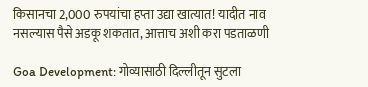किसानचा 2,000 रुपयांचा हप्ता उद्या खात्यात! यादीत नाव नसल्यास पैसे अडकू शकतात, आत्ताच अशी करा पडताळणी

Goa Development: गोव्यासाठी दिल्लीतून सुटला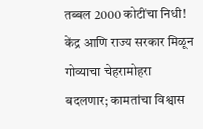तब्बल 2000 कोटींचा निधी! केंद्र आणि राज्य सरकार मिळून गोव्याचा चेहरामोहरा बदलणार; कामतांचा विश्वास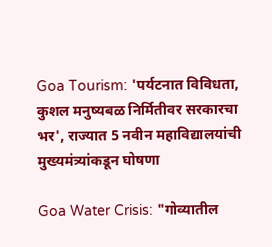Goa Tourism: 'पर्यटनात विविधता, कुशल मनुष्यबळ निर्मितीवर सरकारचा भर', राज्यात 5 नवीन महाविद्यालयांची मुख्यमंत्र्यांकडून घोषणा

Goa Water Crisis: "गोव्यातील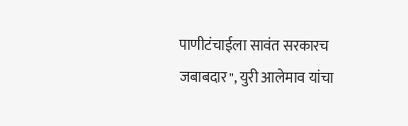पाणीटंचाईला सावंत सरकारच जबाबदार", युरी आलेमाव यांचा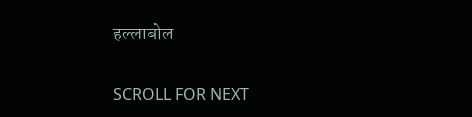हल्लाबोल

SCROLL FOR NEXT